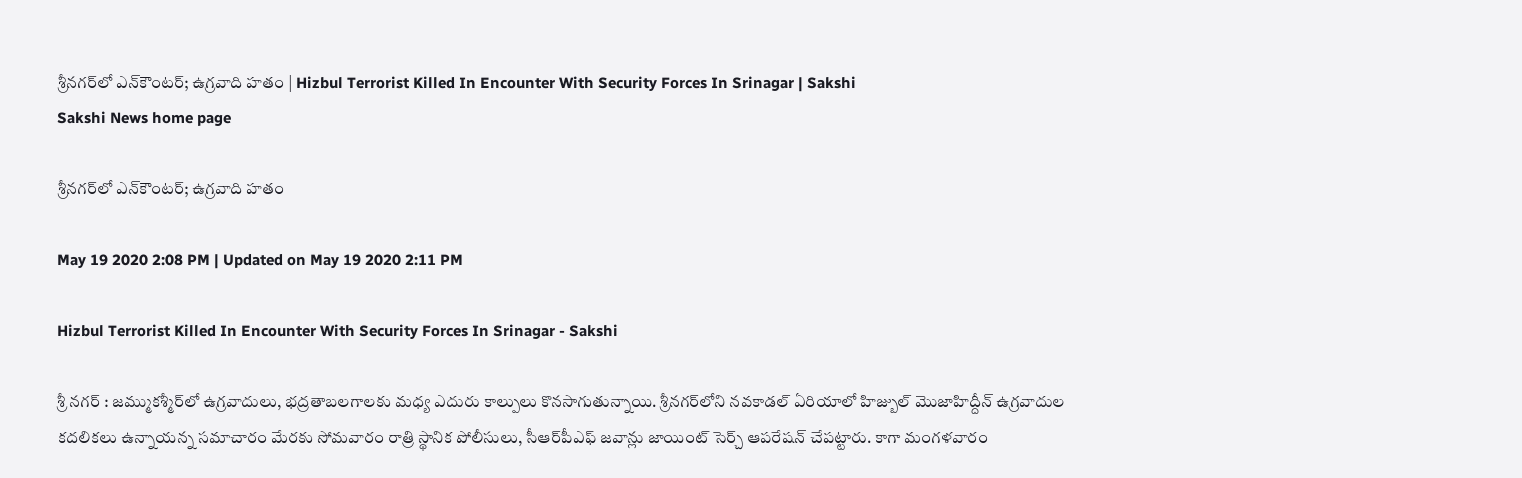శ్రీనగర్‌లో ఎన్‌కౌంటర్‌; ఉగ్రవాది హతం | Hizbul Terrorist Killed In Encounter With Security Forces In Srinagar | Sakshi
Sakshi News home page

శ్రీనగర్‌లో ఎన్‌కౌంటర్‌; ఉగ్రవాది హతం

May 19 2020 2:08 PM | Updated on May 19 2020 2:11 PM

Hizbul Terrorist Killed In Encounter With Security Forces In Srinagar - Sakshi

శ్రీ నగర్‌ : జమ్ముకశ్మీర్‌లో ఉగ్రవాదులు, భద్రతాబలగాలకు మధ్య ఎదురు కాల్పులు కొనసాగుతున్నాయి. శ్రీనగర్‌లోని నవకాడల్‌ ఏరియాలో హిజ్బుల్‌ మొజాహిద్దీన్‌ ఉగ్రవాదుల కదలికలు ఉన్నాయన్న సమాచారం మేరకు సోమవారం రాత్రి స్థానిక పోలీసులు, సీఆర్‌పీఎఫ్‌ జవాన్లు జాయింట్‌ సెర్చ్‌ ఆపరేషన్‌ చేపట్టారు. కాగా మంగళవారం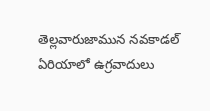తెల్లవారుజామున నవకాడల్‌ ఏరియాలో ఉగ్రవాదులు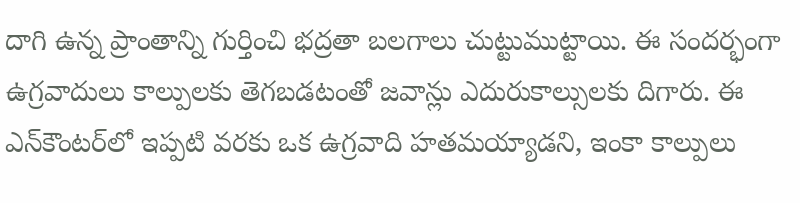దాగి ఉన్న ప్రాంతాన్ని గుర్తించి భద్రతా బలగాలు చుట్టుముట్టాయి. ఈ సందర్భంగా ఉగ్రవాదులు కాల్పులకు తెగబడటంతో జవాన్లు ఎదురుకాల్సులకు దిగారు. ఈ ఎన్‌కౌంటర్‌లో ఇప్పటి వరకు ఒక ఉగ్రవాది హతమయ్యాడని, ఇంకా కాల్పులు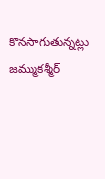కొనసాగుతున్నట్లు జమ్ముకశ్మీర్‌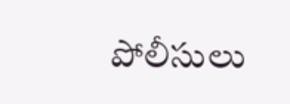పోలీసులు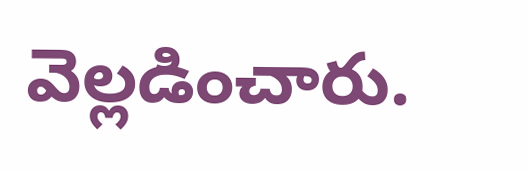వెల్లడించారు.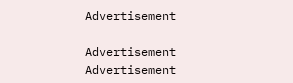Advertisement

Advertisement
Advertisement